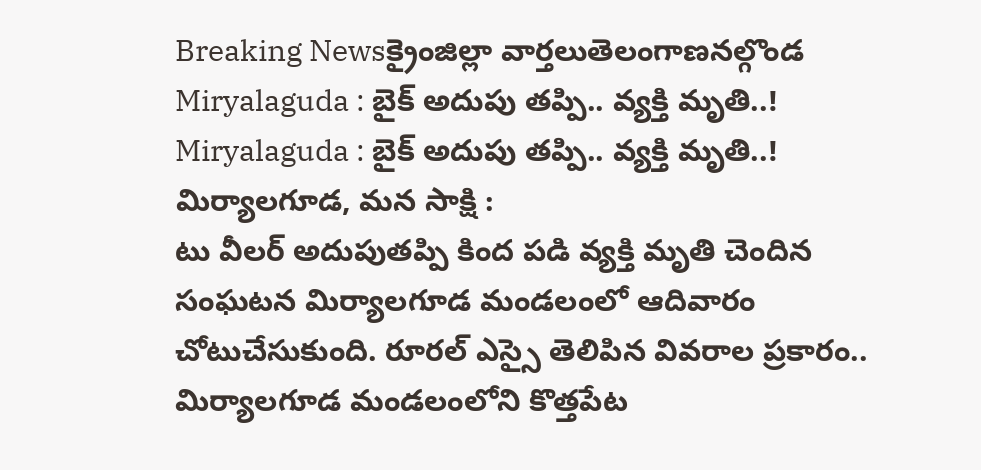Breaking Newsక్రైంజిల్లా వార్తలుతెలంగాణనల్గొండ
Miryalaguda : బైక్ అదుపు తప్పి.. వ్యక్తి మృతి..!
Miryalaguda : బైక్ అదుపు తప్పి.. వ్యక్తి మృతి..!
మిర్యాలగూడ, మన సాక్షి :
టు వీలర్ అదుపుతప్పి కింద పడి వ్యక్తి మృతి చెందిన సంఘటన మిర్యాలగూడ మండలంలో ఆదివారం చోటుచేసుకుంది. రూరల్ ఎస్సై తెలిపిన వివరాల ప్రకారం..
మిర్యాలగూడ మండలంలోని కొత్తపేట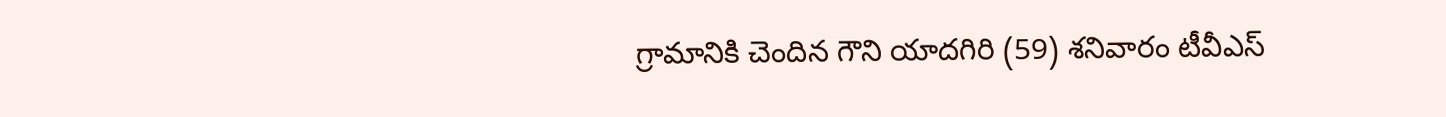గ్రామానికి చెందిన గౌని యాదగిరి (59) శనివారం టీవీఎస్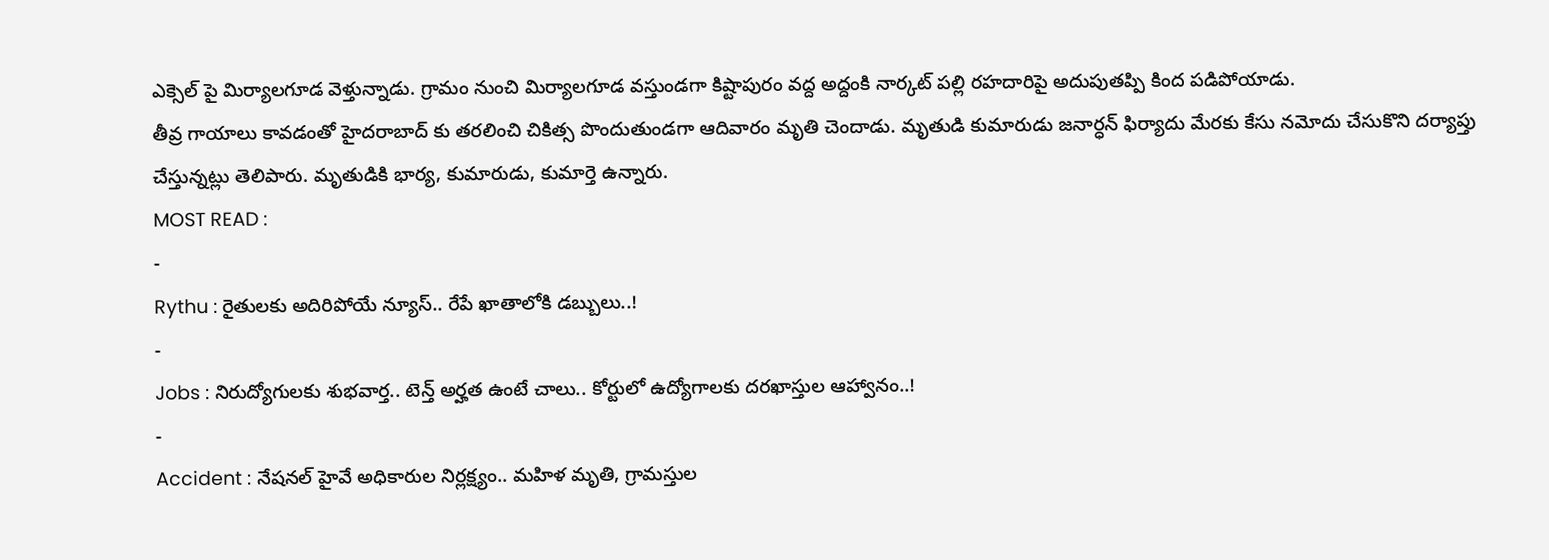ఎక్సెల్ పై మిర్యాలగూడ వెళ్తున్నాడు. గ్రామం నుంచి మిర్యాలగూడ వస్తుండగా కిష్టాపురం వద్ద అద్దంకి నార్కట్ పల్లి రహదారిపై అదుపుతప్పి కింద పడిపోయాడు.
తీవ్ర గాయాలు కావడంతో హైదరాబాద్ కు తరలించి చికిత్స పొందుతుండగా ఆదివారం మృతి చెందాడు. మృతుడి కుమారుడు జనార్ధన్ ఫిర్యాదు మేరకు కేసు నమోదు చేసుకొని దర్యాప్తు చేస్తున్నట్లు తెలిపారు. మృతుడికి భార్య, కుమారుడు, కుమార్తె ఉన్నారు.
MOST READ :
-
Rythu : రైతులకు అదిరిపోయే న్యూస్.. రేపే ఖాతాలోకి డబ్బులు..!
-
Jobs : నిరుద్యోగులకు శుభవార్త.. టెన్త్ అర్హత ఉంటే చాలు.. కోర్టులో ఉద్యోగాలకు దరఖాస్తుల ఆహ్వానం..!
-
Accident : నేషనల్ హైవే అధికారుల నిర్లక్ష్యం.. మహిళ మృతి, గ్రామస్తుల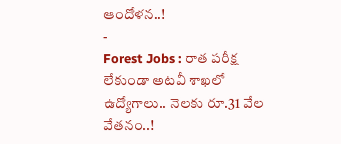ఆందోళన..!
-
Forest Jobs : రాత పరీక్ష లేకుండా అటవీ శాఖలో ఉద్యోగాలు.. నెలకు రూ.31 వేల వేతనం..!